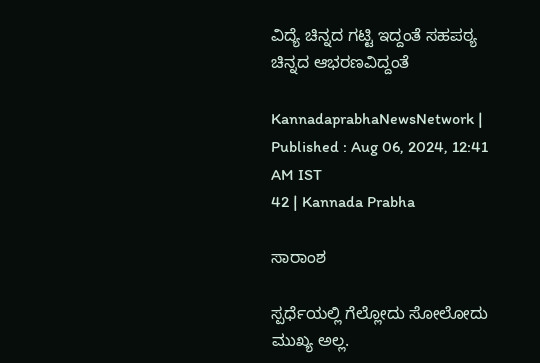ವಿದ್ಯೆ ಚಿನ್ನದ ಗಟ್ಟಿ ಇದ್ದಂತೆ ಸಹಪಠ್ಯ ಚಿನ್ನದ ಆಭರಣವಿದ್ದಂತೆ

KannadaprabhaNewsNetwork |
Published : Aug 06, 2024, 12:41 AM IST
42 | Kannada Prabha

ಸಾರಾಂಶ

ಸ್ಪರ್ಧೆಯಲ್ಲಿ ಗೆಲ್ಲೋದು ಸೋಲೋದು ಮುಖ್ಯ ಅಲ್ಲ.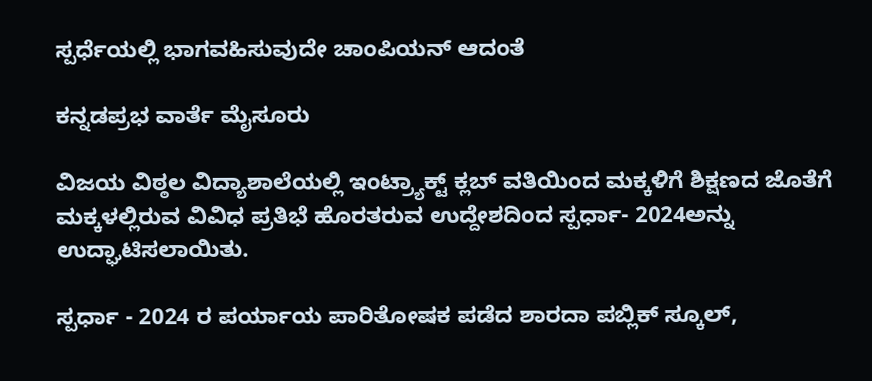ಸ್ಪರ್ಧೆಯಲ್ಲಿ ಭಾಗವಹಿಸುವುದೇ ಚಾಂಪಿಯನ್ ಆದಂತೆ

ಕನ್ನಡಪ್ರಭ ವಾರ್ತೆ ಮೈಸೂರು

ವಿಜಯ ವಿಠ್ಠಲ ವಿದ್ಯಾಶಾಲೆಯಲ್ಲಿ ಇಂಟ್ರ್ಯಾಕ್ಟ್ ಕ್ಲಬ್ ವತಿಯಿಂದ ಮಕ್ಕಳಿಗೆ ಶಿಕ್ಷಣದ ಜೊತೆಗೆ ಮಕ್ಕಳಲ್ಲಿರುವ ವಿವಿಧ ಪ್ರತಿಭೆ ಹೊರತರುವ ಉದ್ದೇಶದಿಂದ ಸ್ಪರ್ಧಾ- 2024ಅನ್ನು ಉದ್ಘಾಟಿಸಲಾಯಿತು.

ಸ್ಪರ್ಧಾ - 2024 ರ ಪರ್ಯಾಯ ಪಾರಿತೋಷಕ ಪಡೆದ ಶಾರದಾ ಪಬ್ಲಿಕ್ ಸ್ಕೂಲ್,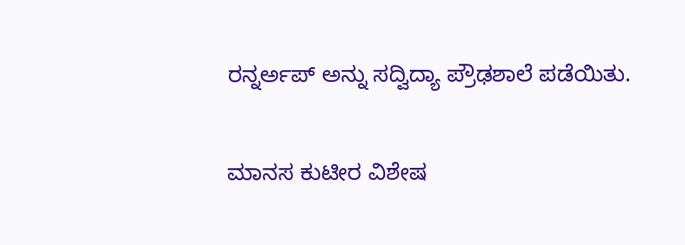ರನ್ನರ್ಅಪ್ ಅನ್ನು ಸದ್ವಿದ್ಯಾ ಪ್ರೌಢಶಾಲೆ ಪಡೆಯಿತು.

ಮಾನಸ ಕುಟೀರ ವಿಶೇಷ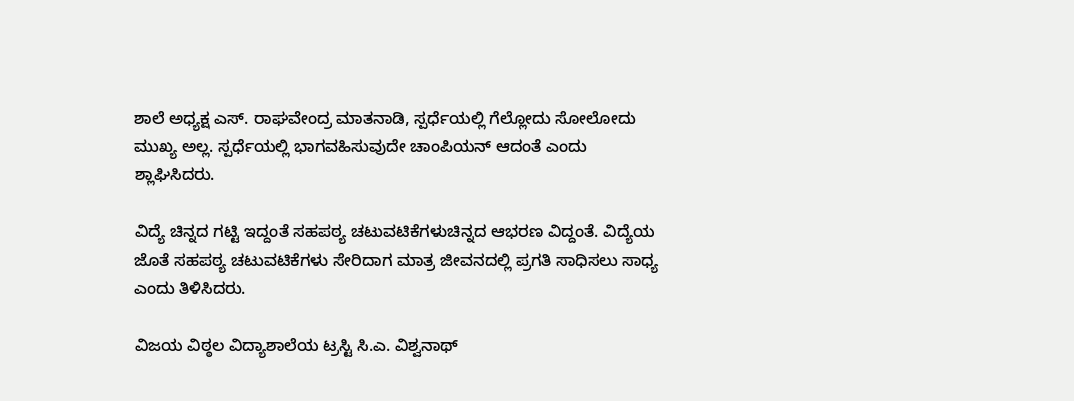ಶಾಲೆ ಅಧ್ಯಕ್ಷ ಎಸ್. ರಾಘವೇಂದ್ರ ಮಾತನಾಡಿ, ಸ್ಪರ್ಧೆಯಲ್ಲಿ ಗೆಲ್ಲೋದು ಸೋಲೋದು ಮುಖ್ಯ ಅಲ್ಲ. ಸ್ಪರ್ಧೆಯಲ್ಲಿ ಭಾಗವಹಿಸುವುದೇ ಚಾಂಪಿಯನ್ ಆದಂತೆ ಎಂದು ಶ್ಲಾಘಿಸಿದರು.

ವಿದ್ಯೆ ಚಿನ್ನದ ಗಟ್ಟಿ ಇದ್ದಂತೆ ಸಹಪಠ್ಯ ಚಟುವಟಿಕೆಗಳುಚಿನ್ನದ ಆಭರಣ ವಿದ್ದಂತೆ. ವಿದ್ಯೆಯ ಜೊತೆ ಸಹಪಠ್ಯ ಚಟುವಟಿಕೆಗಳು ಸೇರಿದಾಗ ಮಾತ್ರ ಜೀವನದಲ್ಲಿ ಪ್ರಗತಿ ಸಾಧಿಸಲು ಸಾಧ್ಯ ಎಂದು ತಿಳಿಸಿದರು.

ವಿಜಯ ವಿಠ್ಠಲ ವಿದ್ಯಾಶಾಲೆಯ ಟ್ರಸ್ಟಿ ಸಿ.ಎ. ವಿಶ್ವನಾಥ್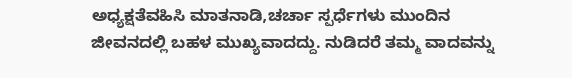ಅಧ್ಯಕ್ಷತೆವಹಿಸಿ ಮಾತನಾಡಿ,ಚರ್ಚಾ ಸ್ಪರ್ಧೆಗಳು ಮುಂದಿನ ಜೀವನದಲ್ಲಿ ಬಹಳ ಮುಖ್ಯವಾದದ್ದು. ನುಡಿದರೆ ತಮ್ಮ ವಾದವನ್ನು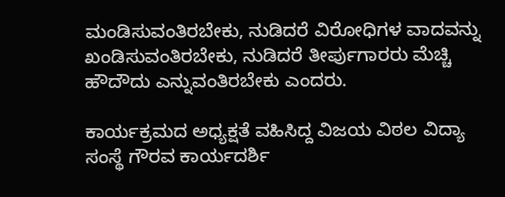ಮಂಡಿಸುವಂತಿರಬೇಕು, ನುಡಿದರೆ ವಿರೋಧಿಗಳ ವಾದವನ್ನು ಖಂಡಿಸುವಂತಿರಬೇಕು, ನುಡಿದರೆ ತೀರ್ಪುಗಾರರು ಮೆಚ್ಚಿ ಹೌದೌದು ಎನ್ನುವಂತಿರಬೇಕು ಎಂದರು.

ಕಾರ್ಯಕ್ರಮದ ಅಧ್ಯಕ್ಷತೆ ವಹಿಸಿದ್ದ ವಿಜಯ ವಿಠಲ ವಿದ್ಯಾ ಸಂಸ್ಥೆ ಗೌರವ ಕಾರ್ಯದರ್ಶಿ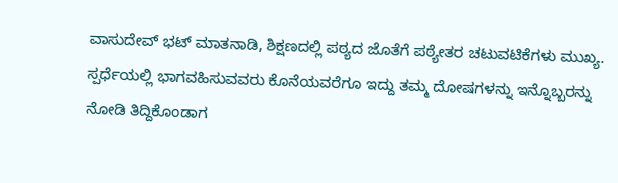ವಾಸುದೇವ್ ಭಟ್ ಮಾತನಾಡಿ, ಶಿಕ್ಷಣದಲ್ಲಿ ಪಠ್ಯದ ಜೊತೆಗೆ ಪಠ್ಯೇತರ ಚಟುವಟಿಕೆಗಳು ಮುಖ್ಯ. ಸ್ಪರ್ಧೆಯಲ್ಲಿ ಭಾಗವಹಿಸುವವರು ಕೊನೆಯವರೆಗೂ ಇದ್ದು ತಮ್ಮ ದೋಷಗಳನ್ನು ಇನ್ನೊಬ್ಬರನ್ನು ನೋಡಿ ತಿದ್ದಿಕೊಂಡಾಗ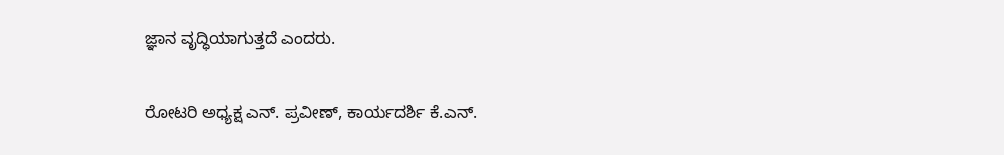ಜ್ಞಾನ ವೃದ್ಧಿಯಾಗುತ್ತದೆ ಎಂದರು.

ರೋಟರಿ ಅಧ್ಯಕ್ಷ ಎನ್. ಪ್ರವೀಣ್, ಕಾರ್ಯದರ್ಶಿ ಕೆ.ಎನ್.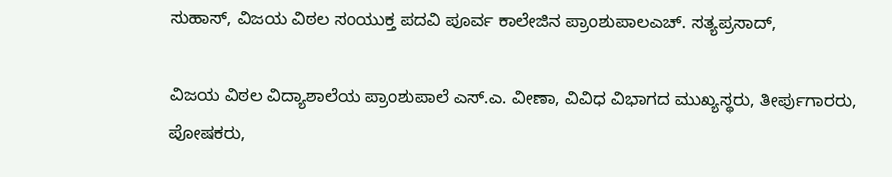ಸುಹಾಸ್, ವಿಜಯ ವಿಠಲ ಸಂಯುಕ್ತ ಪದವಿ ಪೂರ್ವ ಕಾಲೇಜಿನ ಪ್ರಾಂಶುಪಾಲಎಚ್. ಸತ್ಯಪ್ರಸಾದ್,

ವಿಜಯ ವಿಠಲ ವಿದ್ಯಾಶಾಲೆಯ ಪ್ರಾಂಶುಪಾಲೆ ಎಸ್.ಎ. ವೀಣಾ, ವಿವಿಧ ವಿಭಾಗದ ಮುಖ್ಯಸ್ಥರು, ತೀರ್ಪುಗಾರರು, ಪೋಷಕರು,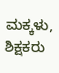ಮಕ್ಕಳು, ಶಿಕ್ಷಕರು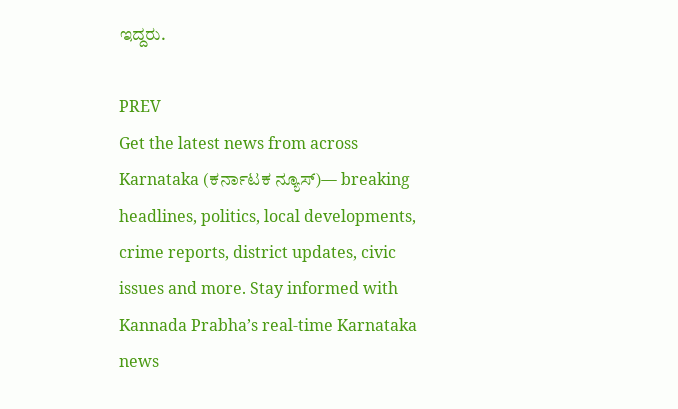ಇದ್ದರು.

PREV
Get the latest news from across Karnataka (ಕರ್ನಾಟಕ ನ್ಯೂಸ್)— breaking headlines, politics, local developments, crime reports, district updates, civic issues and more. Stay informed with Kannada Prabha’s real‑time Karnataka news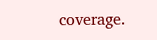coverage.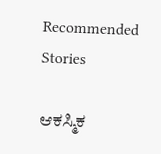Recommended Stories

ಆಕಸ್ಮಿಕ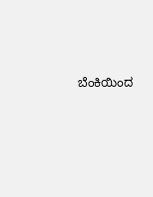ಬೆಂಕಿಯಿಂದ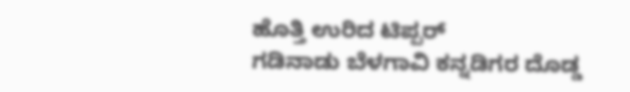ಹೊತ್ತಿ ಉರಿದ ಟಿಪ್ಪರ್‌
ಗಡಿನಾಡು ಬೆಳಗಾವಿ ಕನ್ನಡಿಗರ ದೊಡ್ಡ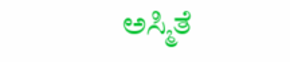ಅಸ್ಮಿತೆ